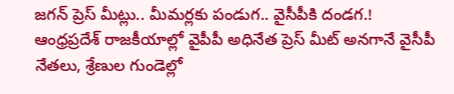జగన్ ప్రెస్ మీట్లు.. మీమర్లకు పండుగ.. వైసీపీకి దండగ.!
ఆంధ్రప్రదేశ్ రాజకీయాల్లో వైపీపీ అధినేత ప్రెస్ మీట్ అనగానే వైసీపీ నేతలు, శ్రేణుల గుండెల్లో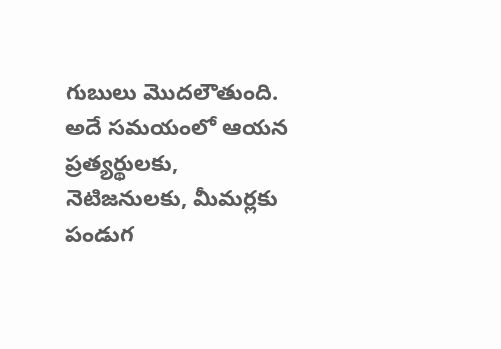గుబులు మొదలౌతుంది. అదే సమయంలో ఆయన ప్రత్యర్థులకు, నెటిజనులకు, మీమర్లకు పండుగ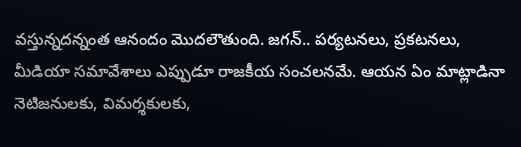వస్తున్నదన్నంత ఆనందం మొదలౌతుంది. జగన్.. పర్యటనలు, ప్రకటనలు, మీడియా సమావేశాలు ఎప్పుడూ రాజకీయ సంచలనమే. ఆయన ఏం మాట్లాడినా నెటిజనులకు, విమర్శకులకు,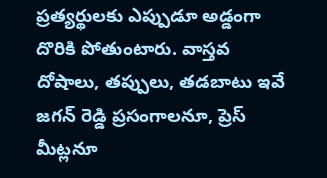ప్రత్యర్థులకు ఎప్పుడూ అడ్డంగా దొరికి పోతుంటారు. వాస్తవ దోషాలు, తప్పులు, తడబాటు ఇవే జగన్ రెడ్డి ప్రసంగాలనూ, ప్రెస్ మీట్లనూ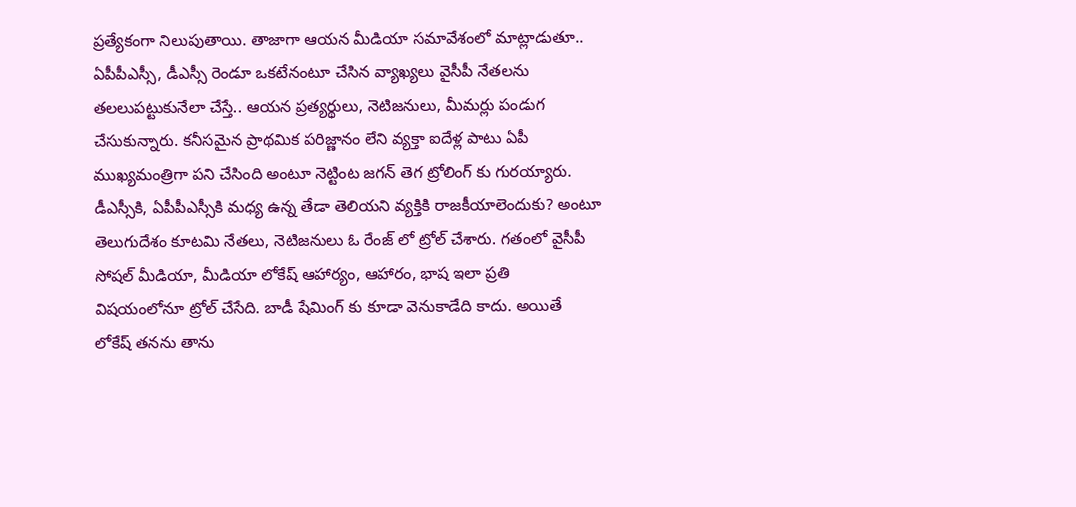ప్రత్యేకంగా నిలుపుతాయి. తాజాగా ఆయన మీడియా సమావేశంలో మాట్లాడుతూ.. ఏపీపీఎస్సీ, డీఎస్సీ రెండూ ఒకటేనంటూ చేసిన వ్యాఖ్యలు వైసీపీ నేతలను తలలుపట్టుకునేలా చేస్తే.. ఆయన ప్రత్యర్థులు, నెటిజనులు, మీమర్లు పండుగ చేసుకున్నారు. కనీసమైన ప్రాథమిక పరిజ్ణానం లేని వ్యక్తా ఐదేళ్ల పాటు ఏపీ ముఖ్యమంత్రిగా పని చేసింది అంటూ నెట్టింట జగన్ తెగ ట్రోలింగ్ కు గురయ్యారు. డీఎస్సీకి, ఏపీపీఎస్సీకి మధ్య ఉన్న తేడా తెలియని వ్యక్తికి రాజకీయాలెందుకు? అంటూ తెలుగుదేశం కూటమి నేతలు, నెటిజనులు ఓ రేంజ్ లో ట్రోల్ చేశారు. గతంలో వైసీపీ సోషల్ మీడియా, మీడియా లోకేష్ ఆహార్యం, ఆహారం, భాష ఇలా ప్రతి విషయంలోనూ ట్రోల్ చేసేది. బాడీ షేమింగ్ కు కూడా వెనుకాడేది కాదు. అయితే లోకేష్ తనను తాను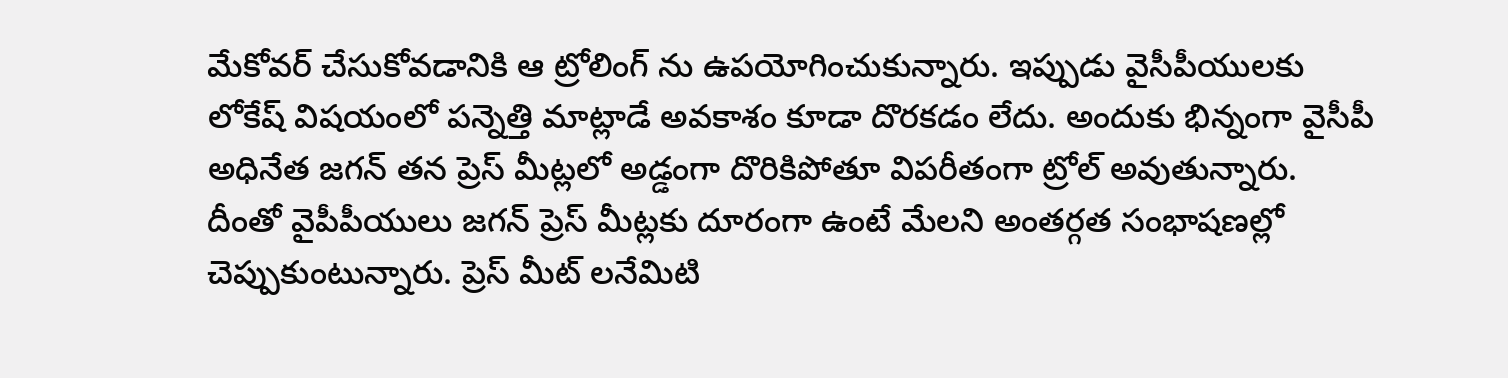మేకోవర్ చేసుకోవడానికి ఆ ట్రోలింగ్ ను ఉపయోగించుకున్నారు. ఇప్పుడు వైసీపీయులకు లోకేష్ విషయంలో పన్నెత్తి మాట్లాడే అవకాశం కూడా దొరకడం లేదు. అందుకు భిన్నంగా వైసీపీ అధినేత జగన్ తన ప్రెస్ మీట్లలో అడ్డంగా దొరికిపోతూ విపరీతంగా ట్రోల్ అవుతున్నారు. దీంతో వైపీపీయులు జగన్ ప్రెస్ మీట్లకు దూరంగా ఉంటే మేలని అంతర్గత సంభాషణల్లో చెప్పుకుంటున్నారు. ప్రెస్ మీట్ లనేమిటి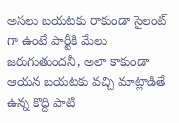అసలు బయటకు రాకుండా సైలంట్ గా ఉంటే పార్టీకి మేలు జరుగుతుందనీ, అలా కాకుండా ఆయన బయటకు వచ్చి మాట్లాడితే ఉన్న కొద్ది పాటి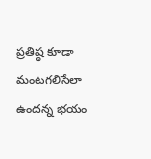ప్రతిష్ఠ కూడా మంటగలిసేలా ఉందన్న భయం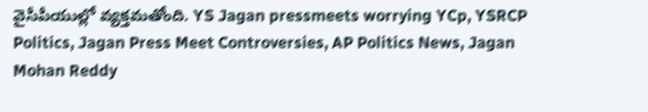వైసీపీయుల్లో వ్యక్తమతోంది. YS Jagan pressmeets worrying YCp, YSRCP Politics, Jagan Press Meet Controversies, AP Politics News, Jagan Mohan Reddy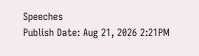Speeches
Publish Date: Aug 21, 2026 2:21PM